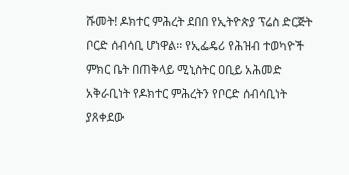ሹመት! ዶክተር ምሕረት ደበበ የኢትዮጵያ ፕሬስ ድርጅት ቦርድ ሰብሳቢ ሆነዋል፡፡ የኢፌዴሪ የሕዝብ ተወካዮች ምክር ቤት በጠቅላይ ሚኒስትር ዐቢይ አሕመድ አቅራቢነት የዶክተር ምሕረትን የቦርድ ሰብሳቢነት ያጸቀደው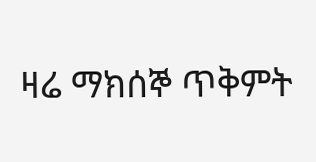ዛሬ ማክሰኞ ጥቅምት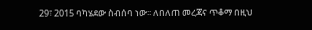29፣ 2015 ባካሄደው ስብሰባ ነው፡፡ ለበለጠ መረጃና ጥቆማ በዚህ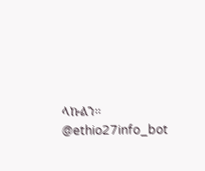ላኩልን፡፡ @ethio27info_bot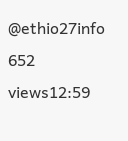@ethio27info 652 views12:59